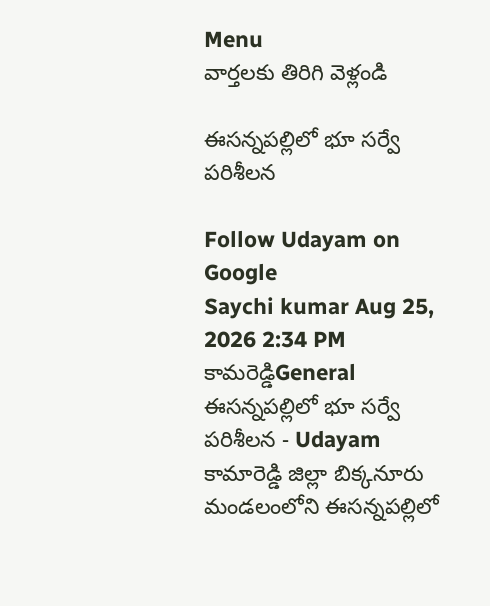Menu
వార్తలకు తిరిగి వెళ్లండి

ఈసన్నపల్లిలో భూ సర్వే పరిశీలన

Follow Udayam on Google
Saychi kumar Aug 25, 2026 2:34 PM కామరెడ్డిGeneral
ఈసన్నపల్లిలో భూ సర్వే పరిశీలన - Udayam
కామారెడ్డి జిల్లా బిక్కనూరు మండలంలోని ఈసన్నపల్లిలో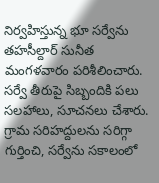నిర్వహిస్తున్న భూ సర్వేను తహసీల్దార్ సునీత మంగళవారం పరిశీలించారు. సర్వే తీరుపై సిబ్బందికి పలు సలహాలు, సూచనలు చేశారు. గ్రామ సరిహద్దులను సరిగ్గా గుర్తించి, సర్వేను సకాలంలో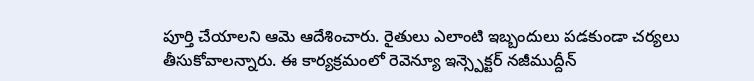పూర్తి చేయాలని ఆమె ఆదేశించారు. రైతులు ఎలాంటి ఇబ్బందులు పడకుండా చర్యలు తీసుకోవాలన్నారు. ఈ కార్యక్రమంలో రెవెన్యూ ఇన్స్పెక్టర్ నజీముద్దీన్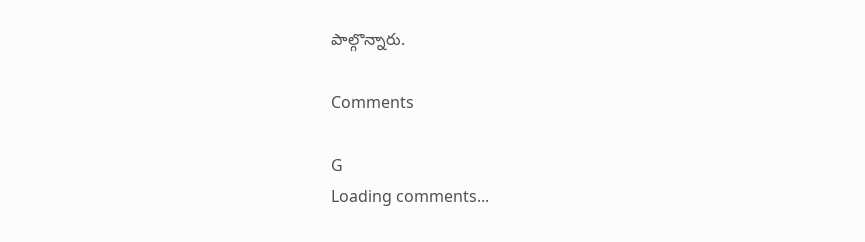పాల్గొన్నారు.

Comments

G
Loading comments...